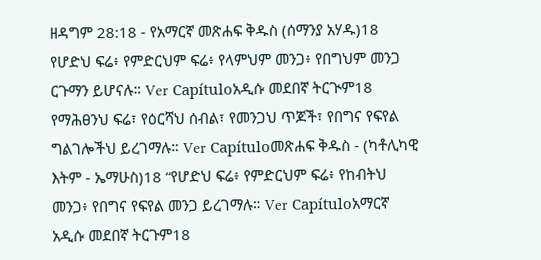ዘዳግም 28:18 - የአማርኛ መጽሐፍ ቅዱስ (ሰማንያ አሃዱ)18 የሆድህ ፍሬ፥ የምድርህም ፍሬ፥ የላምህም መንጋ፥ የበግህም መንጋ ርጉማን ይሆናሉ። Ver Capítuloአዲሱ መደበኛ ትርጒም18 የማሕፀንህ ፍሬ፣ የዕርሻህ ሰብል፣ የመንጋህ ጥጆች፣ የበግና የፍየል ግልገሎችህ ይረገማሉ። Ver Capítuloመጽሐፍ ቅዱስ - (ካቶሊካዊ እትም - ኤማሁስ)18 “የሆድህ ፍሬ፥ የምድርህም ፍሬ፥ የከብትህ መንጋ፥ የበግና የፍየል መንጋ ይረገማሉ። Ver Capítuloአማርኛ አዲሱ መደበኛ ትርጉም18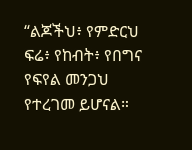“ልጆችህ፥ የምድርህ ፍሬ፥ የከብት፥ የበግና የፍየል መንጋህ የተረገመ ይሆናል።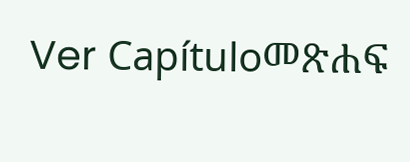Ver Capítuloመጽሐፍ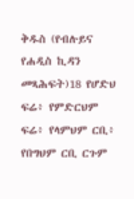ቅዱስ (የብሉይና የሐዲስ ኪዳን መጻሕፍት)18 የሆድህ ፍሬ፥ የምድርህም ፍሬ፥ የላምህም ርቢ፥ የበግህም ርቢ ርጉም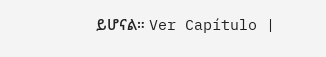ይሆናል። Ver Capítulo |